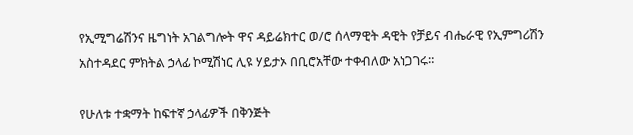የኢሚግሬሽንና ዜግነት አገልግሎት ዋና ዳይሬክተር ወ/ሮ ሰላማዊት ዳዊት የቻይና ብሔራዊ የኢምግሪሽን አስተዳደር ምክትል ኃላፊ ኮሚሽነር ሊዩ ሃይታኦ በቢሮአቸው ተቀብለው አነጋገሩ።

የሁለቱ ተቋማት ከፍተኛ ኃላፊዎች በቅንጅት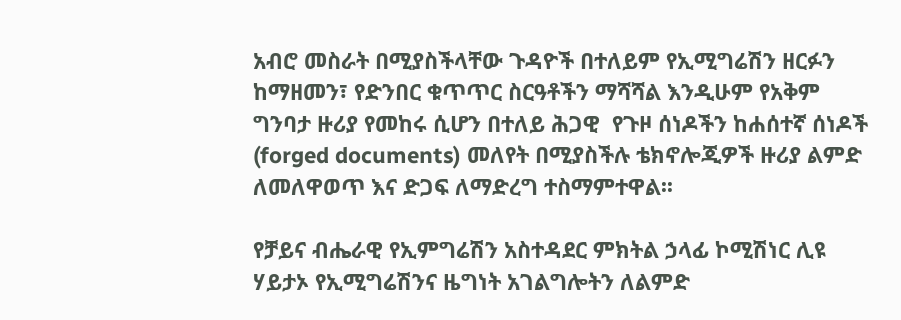አብሮ መስራት በሚያስችላቸው ጉዳዮች በተለይም የኢሚግሬሽን ዘርፉን ከማዘመን፣ የድንበር ቁጥጥር ስርዓቶችን ማሻሻል እንዲሁም የአቅም ግንባታ ዙሪያ የመከሩ ሲሆን በተለይ ሕጋዊ  የጉዞ ሰነዶችን ከሐሰተኛ ሰነዶች (forged documents) መለየት በሚያስችሉ ቴክኖሎጂዎች ዙሪያ ልምድ ለመለዋወጥ እና ድጋፍ ለማድረግ ተስማምተዋል፡፡

የቻይና ብሔራዊ የኢምግሬሽን አስተዳደር ምክትል ኃላፊ ኮሚሽነር ሊዩ ሃይታኦ የኢሚግሬሽንና ዜግነት አገልግሎትን ለልምድ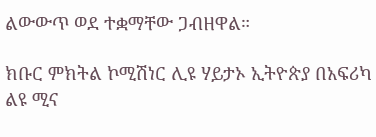ልውውጥ ወደ ተቋማቸው ጋብዘዋል።

ክቡር ምክትል ኮሚሽነር ሊዩ ሃይታኦ ኢትዮጵያ በአፍሪካ ልዩ ሚና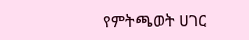የምትጫወት ሀገር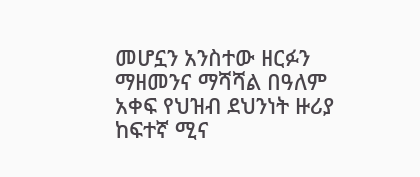መሆኗን አንስተው ዘርፉን ማዘመንና ማሻሻል በዓለም አቀፍ የህዝብ ደህንነት ዙሪያ ከፍተኛ ሚና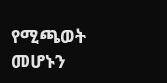የሚጫወት መሆኑን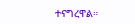ተናግረዋል።